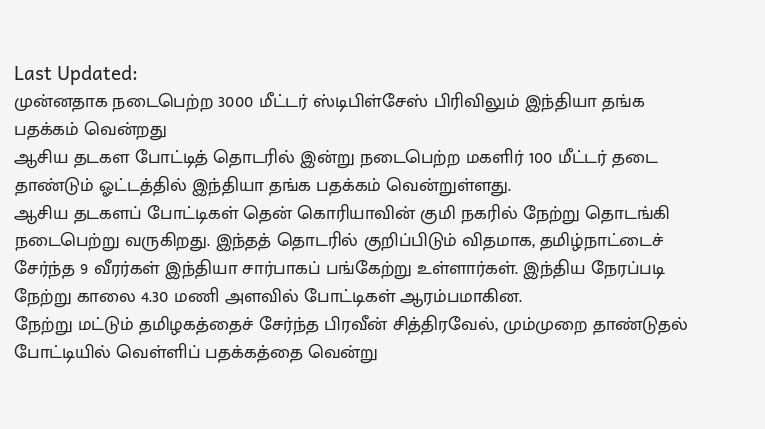Last Updated:
முன்னதாக நடைபெற்ற 3000 மீட்டர் ஸ்டிபிள்சேஸ் பிரிவிலும் இந்தியா தங்க பதக்கம் வென்றது
ஆசிய தடகள போட்டித் தொடரில் இன்று நடைபெற்ற மகளிர் 100 மீட்டர் தடை தாண்டும் ஓட்டத்தில் இந்தியா தங்க பதக்கம் வென்றுள்ளது.
ஆசிய தடகளப் போட்டிகள் தென் கொரியாவின் குமி நகரில் நேற்று தொடங்கி நடைபெற்று வருகிறது. இந்தத் தொடரில் குறிப்பிடும் விதமாக, தமிழ்நாட்டைச் சேர்ந்த 9 வீரர்கள் இந்தியா சார்பாகப் பங்கேற்று உள்ளார்கள். இந்திய நேரப்படி நேற்று காலை 4.30 மணி அளவில் போட்டிகள் ஆரம்பமாகின.
நேற்று மட்டும் தமிழகத்தைச் சேர்ந்த பிரவீன் சித்திரவேல், மும்முறை தாண்டுதல் போட்டியில் வெள்ளிப் பதக்கத்தை வென்று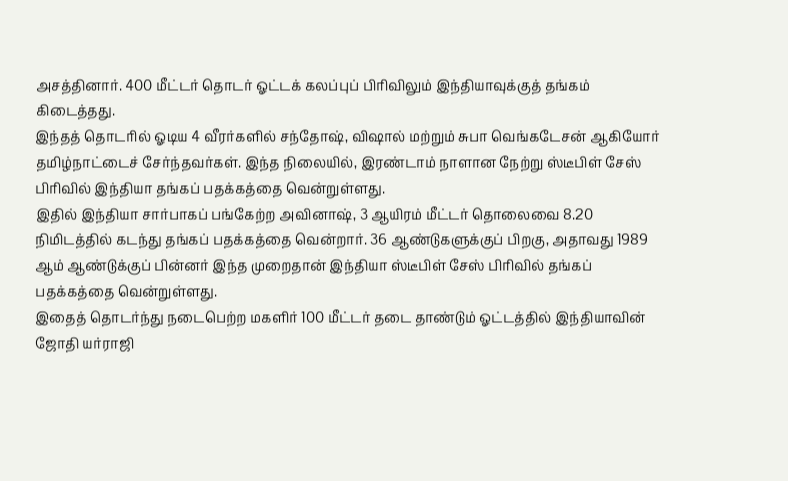அசத்தினார். 400 மீட்டர் தொடர் ஓட்டக் கலப்புப் பிரிவிலும் இந்தியாவுக்குத் தங்கம் கிடைத்தது.
இந்தத் தொடரில் ஓடிய 4 வீரர்களில் சந்தோஷ், விஷால் மற்றும் சுபா வெங்கடேசன் ஆகியோர் தமிழ்நாட்டைச் சேர்ந்தவர்கள். இந்த நிலையில், இரண்டாம் நாளான நேற்று ஸ்டீபிள் சேஸ் பிரிவில் இந்தியா தங்கப் பதக்கத்தை வென்றுள்ளது.
இதில் இந்தியா சார்பாகப் பங்கேற்ற அவினாஷ், 3 ஆயிரம் மீட்டர் தொலைவை 8.20 நிமிடத்தில் கடந்து தங்கப் பதக்கத்தை வென்றார். 36 ஆண்டுகளுக்குப் பிறகு, அதாவது 1989 ஆம் ஆண்டுக்குப் பின்னர் இந்த முறைதான் இந்தியா ஸ்டீபிள் சேஸ் பிரிவில் தங்கப் பதக்கத்தை வென்றுள்ளது.
இதைத் தொடர்ந்து நடைபெற்ற மகளிர் 100 மீட்டர் தடை தாண்டும் ஓட்டத்தில் இந்தியாவின் ஜோதி யர்ராஜி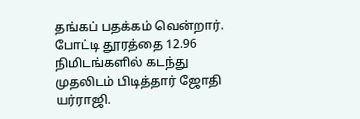தங்கப் பதக்கம் வென்றார். போட்டி தூரத்தை 12.96 நிமிடங்களில் கடந்து முதலிடம் பிடித்தார் ஜோதி யர்ராஜி.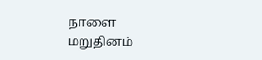நாளை மறுதினம்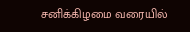சனிக்கிழமை வரையில்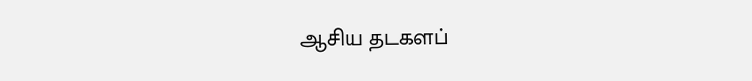ஆசிய தடகளப்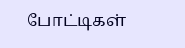போட்டிகள்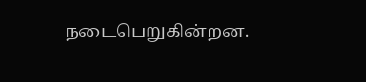நடைபெறுகின்றன.